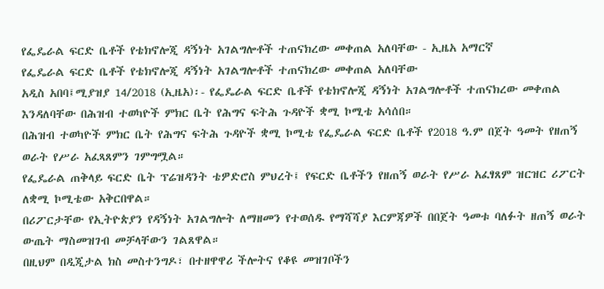የፌዴራል ፍርድ ቤቶች የቴክኖሎጂ ዳኝነት አገልግሎቶች ተጠናክረው መቀጠል አለባቸው - ኢዜአ አማርኛ
የፌዴራል ፍርድ ቤቶች የቴክኖሎጂ ዳኝነት አገልግሎቶች ተጠናክረው መቀጠል አለባቸው
አዲስ አበባ፤ሚያዝያ 14/2018 (ኢዜአ)፡- የፌዴራል ፍርድ ቤቶች የቴክኖሎጂ ዳኝነት አገልግሎቶች ተጠናክረው መቀጠል እንዳለባቸው በሕዝብ ተወካዮች ምክር ቤት የሕግና ፍትሕ ጉዳዮች ቋሚ ኮሚቴ አሳሰበ።
በሕዝብ ተወካዮች ምክር ቤት የሕግና ፍትሕ ጉዳዮች ቋሚ ኮሚቴ የፌዴራል ፍርድ ቤቶች የ2018 ዓ.ም በጀት ዓመት የዘጠኝ ወራት የሥራ አፈጻጸምን ገምግሟል።
የፌዴራል ጠቅላይ ፍርድ ቤት ፕሬዝዳንት ቴዎድሮስ ምህረት፤ የፍርድ ቤቶችን የዘጠኝ ወራት የሥራ አፈፃጸም ዝርዝር ሪፖርት ለቋሚ ኮሚቴው አቅርበዋል።
በሪፖርታቸው የኢትዮጵያን የዳኝነት አገልግሎት ለማዘመን የተወሰዱ የማሻሻያ እርምጃዎች በበጀት ዓመቱ ባለፉት ዘጠኝ ወራት ውጤት ማስመዝገብ መቻላቸውን ገልጸዋል።
በዚህም በዲጂታል ክስ መስተንግዶ፣ በተዘዋዋሪ ችሎትና የቆዩ መዝገቦችን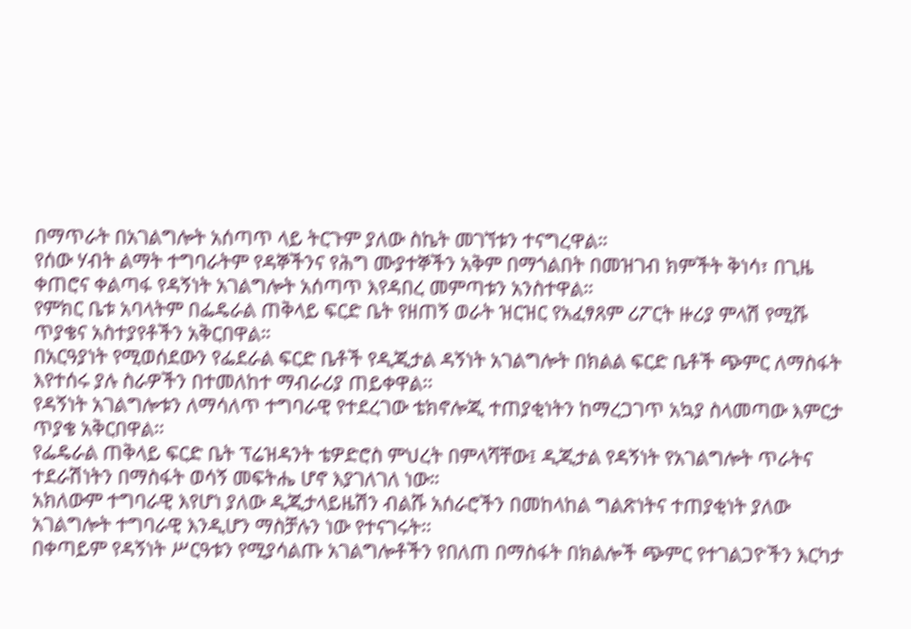በማጥራት በአገልግሎት አሰጣጥ ላይ ትርጉም ያለው ስኬት መገኘቱን ተናግረዋል።
የሰው ሃብት ልማት ተግባራትም የዳኞችንና የሕግ ሙያተኞችን አቅም በማጎልበት በመዝገብ ክምችት ቅነሳ፣ በጊዜ ቀጠሮና ቀልጣፋ የዳኝነት አገልግሎት አሰጣጥ እየዳበረ መምጣቱን አንስተዋል።
የምክር ቤቱ አባላትም በፌዴራል ጠቅላይ ፍርድ ቤት የዘጠኝ ወራት ዝርዝር የአፈፃጸም ሪፖርት ዙሪያ ምላሽ የሚሹ ጥያቄና አስተያየቶችን አቅርበዋል።
በአርዓያነት የሚወሰደውን የፌደራል ፍርድ ቤቶች የዲጂታል ዳኝነት አገልግሎት በክልል ፍርድ ቤቶች ጭምር ለማስፋት እየተሰሩ ያሉ ስራዎችን በተመለከተ ማብራሪያ ጠይቀዋል፡፡
የዳኝነት አገልግሎቱን ለማሳለጥ ተግባራዊ የተደረገው ቴክኖሎጂ ተጠያቂነትን ከማረጋገጥ አኳያ ስላመጣው እምርታ ጥያቄ አቅርበዋል፡፡
የፌዴራል ጠቅላይ ፍርድ ቤት ፕሬዝዳንት ቴዎድሮስ ምህረት በምላሻቸው፤ ዲጂታል የዳኝነት የአገልግሎት ጥራትና ተደራሽነትን በማስፋት ወሳኝ መፍትሔ ሆኖ እያገለገለ ነው።
አክለውም ተግባራዊ እየሆነ ያለው ዲጂታላይዜሽን ብልሹ አሰራሮችን በመከላከል ግልጽነትና ተጠያቂነት ያለው አገልግሎት ተግባራዊ እንዲሆን ማስቻሉን ነው የተናገሩት፡፡
በቀጣይም የዳኝነት ሥርዓቱን የሚያሳልጡ አገልግሎቶችን የበለጠ በማስፋት በክልሎች ጭምር የተገልጋዮችን እርካታ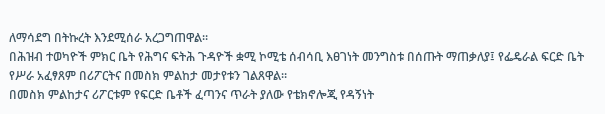ለማሳደግ በትኩረት እንደሚሰራ አረጋግጠዋል።
በሕዝብ ተወካዮች ምክር ቤት የሕግና ፍትሕ ጉዳዮች ቋሚ ኮሚቴ ሰብሳቢ እፀገነት መንግስቱ በሰጡት ማጠቃለያ፤ የፌዴራል ፍርድ ቤት የሥራ አፈፃጸም በሪፖርትና በመስክ ምልከታ መታየቱን ገልጸዋል።
በመስክ ምልከታና ሪፖርቱም የፍርድ ቤቶች ፈጣንና ጥራት ያለው የቴክኖሎጂ የዳኝነት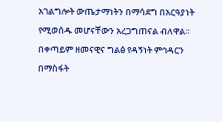አገልግሎት ውጤታማነትን በማሳደግ በአርዓያነት የሚወሰዱ መሆናቸውን አረጋግጠናል ብለዋል።
በቀጣይም ዘመናዊና ግልፅ የዳኝነት ምኅዳርን በማስፋት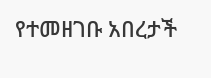የተመዘገቡ አበረታች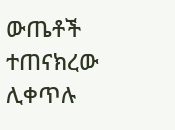ውጤቶች ተጠናክረው ሊቀጥሉ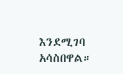እንደሚገባ አሳስበዋል።